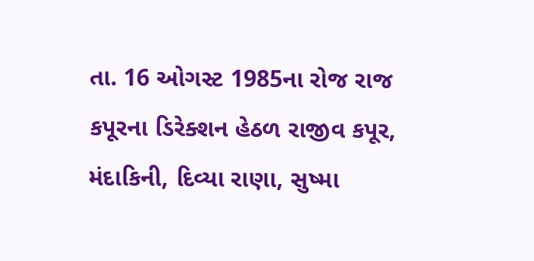તા. 16 ઓગસ્ટ 1985ના રોજ રાજ કપૂરના ડિરેક્શન હેઠળ રાજીવ કપૂર, મંદાકિની, દિવ્યા રાણા, સુષ્મા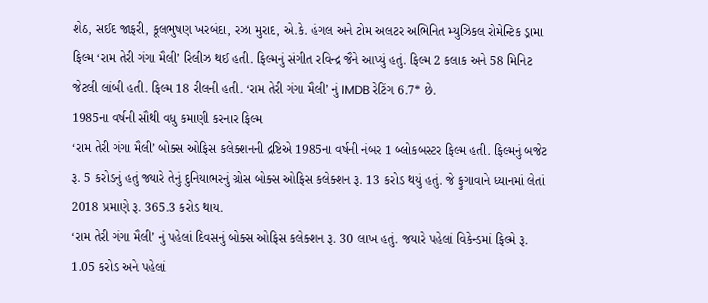શેઠ, સઈદ જાફરી, કૂલભુષણ ખરબંદા, રઝા મુરાદ, એ.કે. હંગલ અને ટોમ અલટર અભિનિત મ્યુઝિકલ રોમેન્ટિક ડ્રામા ફિલ્મ ‘રામ તેરી ગંગા મૈલી’ રિલીઝ થઈ હતી. ફિલ્મનું સંગીત રવિન્દ્ર જૈને આપ્યું હતું. ફિલ્મ 2 કલાક અને 58 મિનિટ જેટલી લાંબી હતી. ફિલ્મ 18 રીલની હતી. ‘રામ તેરી ગંગા મૈલી’ નું IMDB રેટિંગ 6.7* છે.
1985ના વર્ષની સૌથી વધુ કમાણી કરનાર ફિલ્મ
‘રામ તેરી ગંગા મૈલી’ બોક્સ ઓફિસ કલેક્શનની દ્રષ્ટિએ 1985ના વર્ષની નંબર 1 બ્લોકબસ્ટર ફિલ્મ હતી. ફિલ્મનું બજેટ રૂ. 5 કરોડનું હતું જ્યારે તેનું દુનિયાભરનું ગ્રોસ બોક્સ ઓફિસ કલેક્શન રૂ. 13 કરોડ થયું હતું. જે ફુગાવાને ધ્યાનમાં લેતાં 2018 પ્રમાણે રૂ. 365.3 કરોડ થાય.
‘રામ તેરી ગંગા મૈલી’ નું પહેલાં દિવસનું બોક્સ ઓફિસ કલેક્શન રૂ. 30 લાખ હતું. જયારે પહેલાં વિકેન્ડમાં ફિલ્મે રૂ. 1.05 કરોડ અને પહેલાં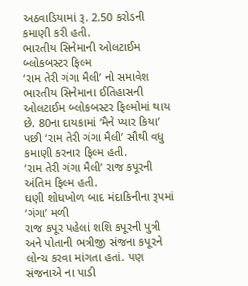અઠવાડિયામાં રૂ. 2.50 કરોડની કમાણી કરી હતી.
ભારતીય સિનેમાની ઓલટાઈમ બ્લોકબસ્ટર ફિલ્મ
‘રામ તેરી ગંગા મૈલી’ નો સમાવેશ ભારતીય સિનેમાના ઈતિહાસની ઓલટાઈમ બ્લોકબસ્ટર ફિલ્મોમાં થાય છે. 80ના દાયકામાં ‘મૈને પ્યાર કિયા’ પછી ‘રામ તેરી ગંગા મૈલી’ સૌથી વધુ કમાણી કરનાર ફિલ્મ હતી.
‘રામ તેરી ગંગા મૈલી’ રાજ કપૂરની અંતિમ ફિલ્મ હતી.
ઘણી શોધખોળ બાદ મંદાકિનીના રૂપમાં ‘ગંગા’ મળી
રાજ કપૂર પહેલાં શશિ કપૂરની પુત્રી અને પોતાની ભત્રીજી સંજના કપૂરને લોન્ચ કરવા માંગતા હતાં. પણ સંજનાએ ના પાડી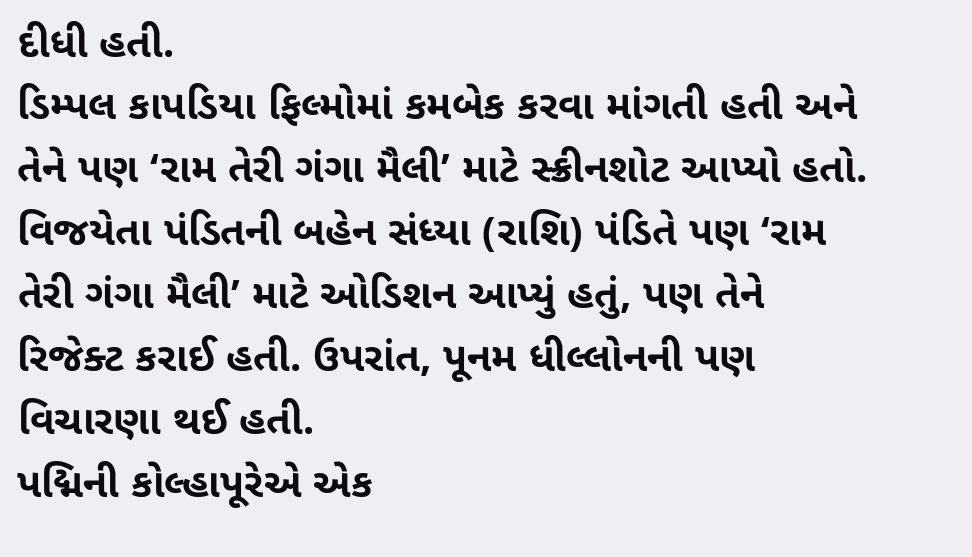દીધી હતી.
ડિમ્પલ કાપડિયા ફિલ્મોમાં કમબેક કરવા માંગતી હતી અને તેને પણ ‘રામ તેરી ગંગા મૈલી’ માટે સ્ક્રીનશોટ આપ્યો હતો.
વિજયેતા પંડિતની બહેન સંધ્યા (રાશિ) પંડિતે પણ ‘રામ તેરી ગંગા મૈલી’ માટે ઓડિશન આપ્યું હતું, પણ તેને રિજેક્ટ કરાઈ હતી. ઉપરાંત, પૂનમ ધીલ્લોનની પણ વિચારણા થઈ હતી.
પદ્મિની કોલ્હાપૂરેએ એક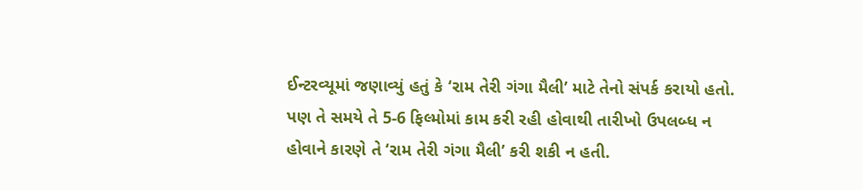ઈન્ટરવ્યૂમાં જણાવ્યું હતું કે ‘રામ તેરી ગંગા મૈલી’ માટે તેનો સંપર્ક કરાયો હતો. પણ તે સમયે તે 5-6 ફિલ્મોમાં કામ કરી રહી હોવાથી તારીખો ઉપલબ્ધ ન હોવાને કારણે તે ‘રામ તેરી ગંગા મૈલી’ કરી શકી ન હતી.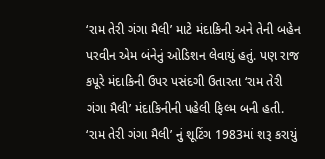‘રામ તેરી ગંગા મૈલી’ માટે મંદાકિની અને તેની બહેન પરવીન એમ બંનેનું ઓડિશન લેવાયું હતું. પણ રાજ કપૂરે મંદાકિની ઉપર પસંદગી ઉતારતા ‘રામ તેરી ગંગા મૈલી’ મંદાકિનીની પહેલી ફિલ્મ બની હતી.
‘રામ તેરી ગંગા મૈલી’ નું શૂટિંગ 1983માં શરૂ કરાયું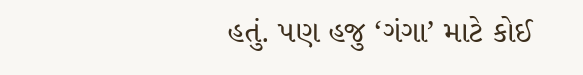હતું. પણ હજુ ‘ગંગા’ માટે કોઈ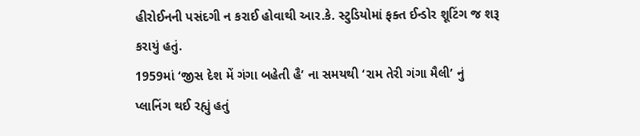હીરોઈનની પસંદગી ન કરાઈ હોવાથી આર.કે. સ્ટુડિયોમાં ફક્ત ઈન્ડોર શૂટિંગ જ શરૂ કરાયું હતું.
1959માં ‘જીસ દેશ મેં ગંગા બહેતી હૈ’ ના સમયથી ‘રામ તેરી ગંગા મૈલી’ નું પ્લાનિંગ થઈ રહ્યું હતું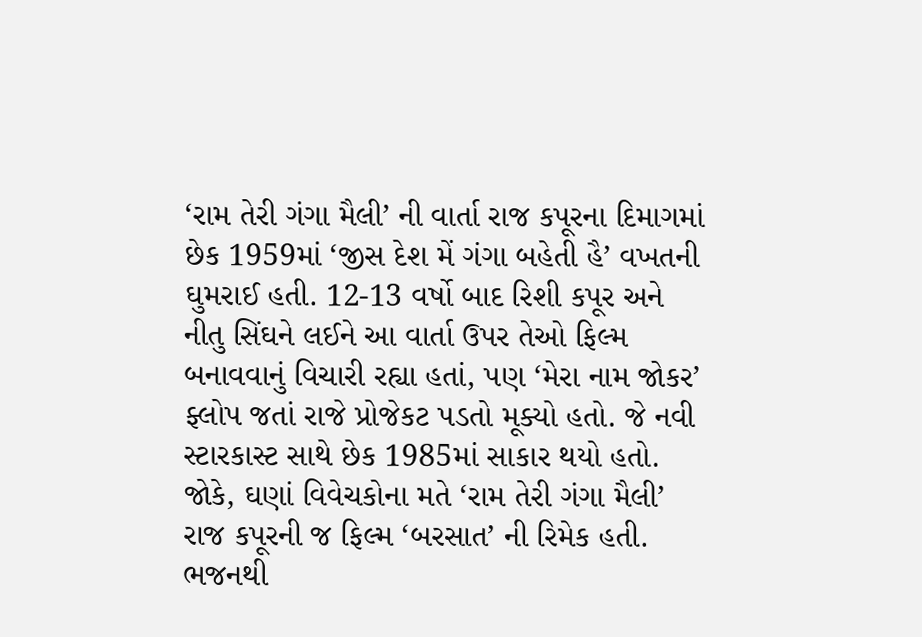‘રામ તેરી ગંગા મૈલી’ ની વાર્તા રાજ કપૂરના દિમાગમાં છેક 1959માં ‘જીસ દેશ મેં ગંગા બહેતી હૈ’ વખતની ઘુમરાઈ હતી. 12-13 વર્ષો બાદ રિશી કપૂર અને નીતુ સિંઘને લઈને આ વાર્તા ઉપર તેઓ ફિલ્મ બનાવવાનું વિચારી રહ્યા હતાં, પણ ‘મેરા નામ જોકર’ ફ્લોપ જતાં રાજે પ્રોજેકટ પડતો મૂક્યો હતો. જે નવી સ્ટારકાસ્ટ સાથે છેક 1985માં સાકાર થયો હતો. જોકે, ઘણાં વિવેચકોના મતે ‘રામ તેરી ગંગા મૈલી’ રાજ કપૂરની જ ફિલ્મ ‘બરસાત’ ની રિમેક હતી.
ભજનથી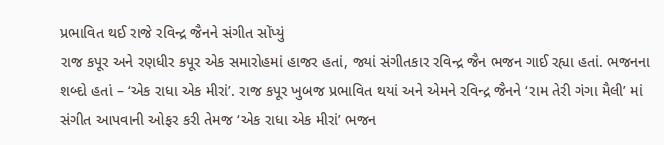પ્રભાવિત થઈ રાજે રવિન્દ્ર જૈનને સંગીત સોંપ્યું
રાજ કપૂર અને રણધીર કપૂર એક સમારોહમાં હાજર હતાં, જ્યાં સંગીતકાર રવિન્દ્ર જૈન ભજન ગાઈ રહ્યા હતાં. ભજનના શબ્દો હતાં – ‘એક રાધા એક મીરાં’. રાજ કપૂર ખુબજ પ્રભાવિત થયાં અને એમને રવિન્દ્ર જૈનને ‘રામ તેરી ગંગા મૈલી’ માં સંગીત આપવાની ઓફર કરી તેમજ ‘એક રાધા એક મીરાં’ ભજન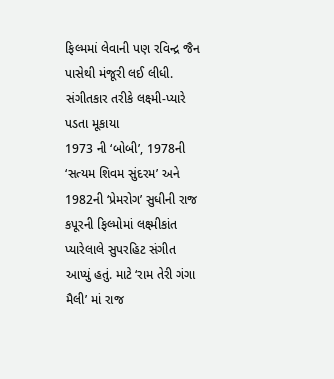ફિલ્મમાં લેવાની પણ રવિન્દ્ર જૈન પાસેથી મંજૂરી લઈ લીધી.
સંગીતકાર તરીકે લક્ષ્મી-પ્યારે પડતા મૂકાયા
1973 ની ‘બોબી’, 1978ની ‘સત્યમ શિવમ સુંદરમ’ અને 1982ની ‘પ્રેમરોગ’ સુધીની રાજ કપૂરની ફિલ્મોમાં લક્ષ્મીકાંત પ્યારેલાલે સુપરહિટ સંગીત આપ્યું હતું. માટે ‘રામ તેરી ગંગા મૈલી’ માં રાજ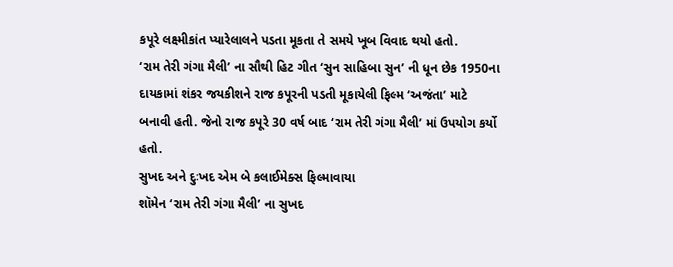કપૂરે લક્ષ્મીકાંત પ્યારેલાલને પડતા મૂકતા તે સમયે ખૂબ વિવાદ થયો હતો.
‘રામ તેરી ગંગા મૈલી’ ના સૌથી હિટ ગીત ‘સુન સાહિબા સુન’ ની ધૂન છેક 1950ના દાયકામાં શંકર જયકીશને રાજ કપૂરની પડતી મૂકાયેલી ફિલ્મ ‘અજંતા’ માટે બનાવી હતી. જેનો રાજ કપૂરે 30 વર્ષ બાદ ‘રામ તેરી ગંગા મૈલી’ માં ઉપયોગ કર્યો હતો.
સુખદ અને દુઃખદ એમ બે કલાઈમેક્સ ફિલ્માવાયા
શૉમેન ‘રામ તેરી ગંગા મૈલી’ ના સુખદ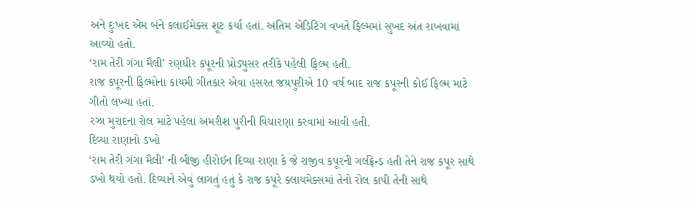અને દુઃખદ એમ બંને કલાઈમેક્સ શૂટ કર્યા હતાં. અંતિમ એડિટિંગ વખતે ફિલ્મમાં સુખદ અંત રાખવામાં આવ્યો હતો.
‘રામ તેરી ગંગા મૈલી’ રણધીર કપૂરની પ્રોડ્યુસર તરીકે પહેલી ફિલ્મ હતી.
રાજ કપૂરની ફિલ્મોના કાયમી ગીતકાર એવા હસરત જયપુરીએ 10 વર્ષ બાદ રાજ કપૂરની કોઈ ફિલ્મ માટે ગીતો લખ્યા હતાં.
રઝા મુરાદના રોલ માટે પહેલાં અમરીશ પુરીની વિચારણા કરવામાં આવી હતી.
દિવ્યા રાણાનો ડખો
‘રામ તેરી ગંગા મૈલી’ ની બીજી હીરોઈન દિવ્યા રાણા કે જે રાજીવ કપૂરની ગર્લફ્રેન્ડ હતી તેને રાજ કપૂર સાથે ડખો થયો હતો. દિવ્યાને એવું લાગતું હતું કે રાજ કપૂરે ક્લાયમેક્સમાં તેનો રોલ કાપી તેની સાથે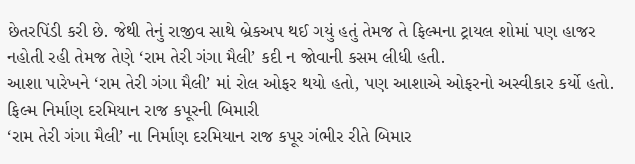છેતરપિંડી કરી છે. જેથી તેનું રાજીવ સાથે બ્રેકઅપ થઈ ગયું હતું તેમજ તે ફિલ્મના ટ્રાયલ શોમાં પણ હાજર નહોતી રહી તેમજ તેણે ‘રામ તેરી ગંગા મૈલી’ કદી ન જોવાની કસમ લીધી હતી.
આશા પારેખને ‘રામ તેરી ગંગા મૈલી’ માં રોલ ઓફર થયો હતો, પણ આશાએ ઓફરનો અસ્વીકાર કર્યો હતો.
ફિલ્મ નિર્માણ દરમિયાન રાજ કપૂરની બિમારી
‘રામ તેરી ગંગા મૈલી’ ના નિર્માણ દરમિયાન રાજ કપૂર ગંભીર રીતે બિમાર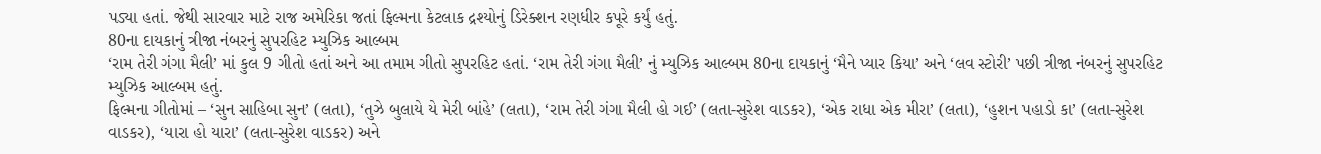પડ્યા હતાં. જેથી સારવાર માટે રાજ અમેરિકા જતાં ફિલ્મના કેટલાક દ્રશ્યોનું ડિરેક્શન રણધીર કપૂરે કર્યું હતું.
80ના દાયકાનું ત્રીજા નંબરનું સુપરહિટ મ્યુઝિક આલ્બમ
‘રામ તેરી ગંગા મૈલી’ માં કુલ 9 ગીતો હતાં અને આ તમામ ગીતો સુપરહિટ હતાં. ‘રામ તેરી ગંગા મૈલી’ નું મ્યુઝિક આલ્બમ 80ના દાયકાનું ‘મૈને પ્યાર કિયા’ અને ‘લવ સ્ટોરી’ પછી ત્રીજા નંબરનું સુપરહિટ મ્યુઝિક આલ્બમ હતું.
ફિલ્મના ગીતોમાં – ‘સુન સાહિબા સુન’ (લતા), ‘તુઝે બુલાયે યે મેરી બાંહે’ (લતા), ‘રામ તેરી ગંગા મૈલી હો ગઈ’ (લતા-સુરેશ વાડકર), ‘એક રાધા એક મીરા’ (લતા), ‘હુશન પહાડો કા’ (લતા-સુરેશ વાડકર), ‘યારા હો યારા’ (લતા-સુરેશ વાડકર) અને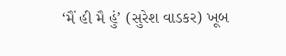‘મૈં હી મૈ હું’ (સુરેશ વાડકર) ખૂબ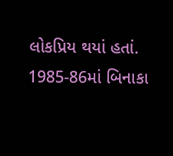લોકપ્રિય થયાં હતાં.
1985-86માં બિનાકા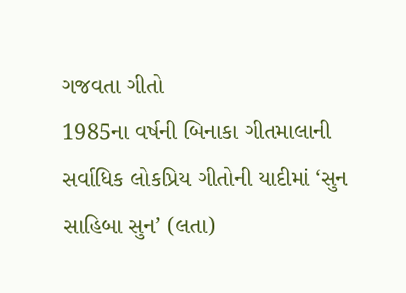ગજવતા ગીતો
1985ના વર્ષની બિનાકા ગીતમાલાની સર્વાધિક લોકપ્રિય ગીતોની યાદીમાં ‘સુન સાહિબા સુન’ (લતા)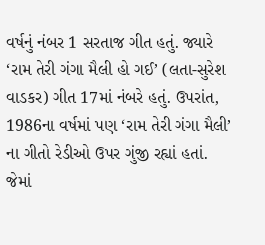વર્ષનું નંબર 1 સરતાજ ગીત હતું. જ્યારે ‘રામ તેરી ગંગા મૈલી હો ગઈ’ (લતા-સુરેશ વાડકર) ગીત 17માં નંબરે હતું. ઉપરાંત, 1986ના વર્ષમાં પણ ‘રામ તેરી ગંગા મૈલી’ ના ગીતો રેડીઓ ઉપર ગુંજી રહ્યાં હતાં. જેમાં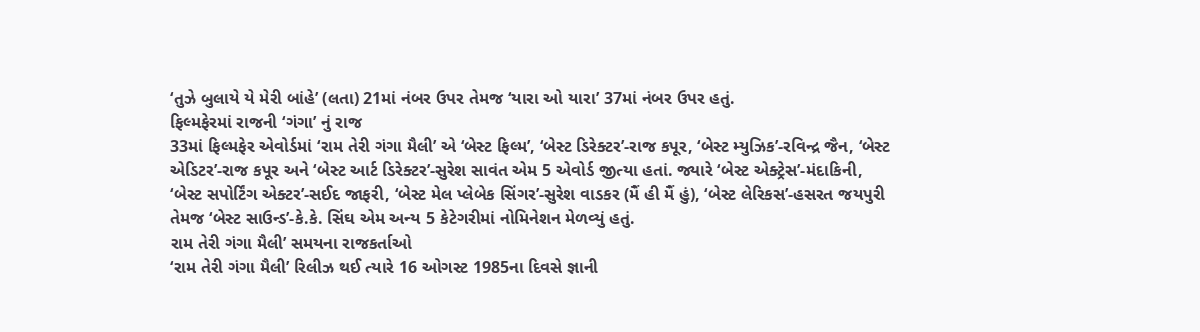‘તુઝે બુલાયે યે મેરી બાંહે’ (લતા) 21માં નંબર ઉપર તેમજ ‘યારા ઓ યારા’ 37માં નંબર ઉપર હતું.
ફિલ્મફેરમાં રાજની ‘ગંગા’ નું રાજ
33માં ફિલ્મફેર એવોર્ડમાં ‘રામ તેરી ગંગા મૈલી’ એ ‘બેસ્ટ ફિલ્મ’, ‘બેસ્ટ ડિરેક્ટર’-રાજ કપૂર, ‘બેસ્ટ મ્યુઝિક’-રવિન્દ્ર જૈન, ‘બેસ્ટ એડિટર’-રાજ કપૂર અને ‘બેસ્ટ આર્ટ ડિરેક્ટર’-સુરેશ સાવંત એમ 5 એવોર્ડ જીત્યા હતાં. જ્યારે ‘બેસ્ટ એક્ટ્રેસ’-મંદાકિની, ‘બેસ્ટ સપોર્ટિંગ એક્ટર’-સઈદ જાફરી, ‘બેસ્ટ મેલ પ્લેબેક સિંગર’-સુરેશ વાડકર (મૈં હી મૈં હું), ‘બેસ્ટ લેરિકસ’-હસરત જયપુરી તેમજ ‘બેસ્ટ સાઉન્ડ’-કે.કે. સિંઘ એમ અન્ય 5 કેટેગરીમાં નોમિનેશન મેળવ્યું હતું.
રામ તેરી ગંગા મૈલી’ સમયના રાજકર્તાઓ
‘રામ તેરી ગંગા મૈલી’ રિલીઝ થઈ ત્યારે 16 ઓગસ્ટ 1985ના દિવસે જ્ઞાની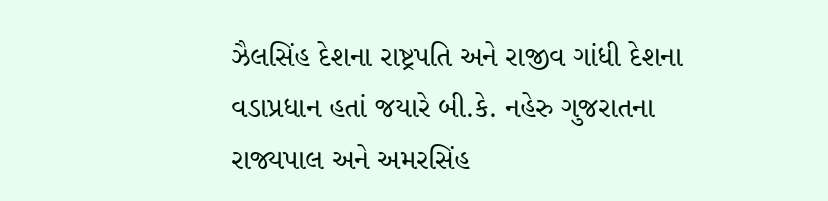ઝૈલસિંહ દેશના રાષ્ટ્રપતિ અને રાજીવ ગાંધી દેશના વડાપ્રધાન હતાં જયારે બી.કે. નહેરુ ગુજરાતના રાજ્યપાલ અને અમરસિંહ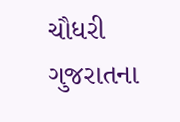ચૌધરી ગુજરાતના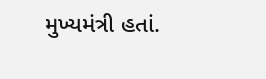મુખ્યમંત્રી હતાં.